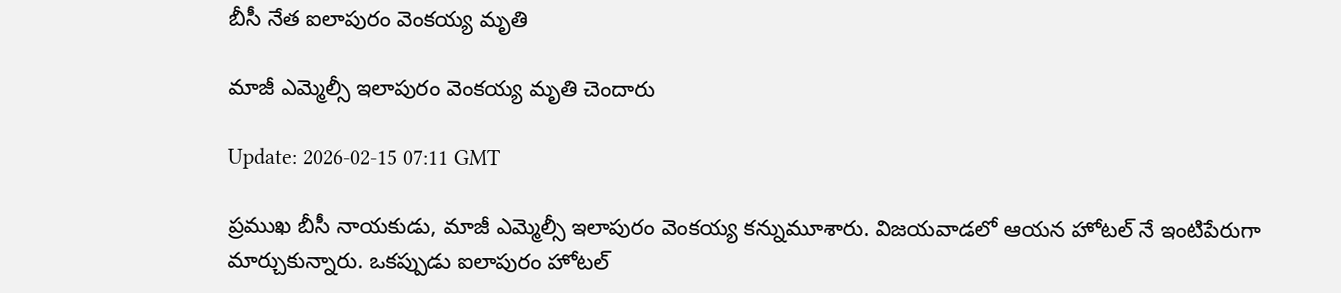బీసీ నేత ఐలాపురం వెంకయ్య మృతి

మాజీ ఎమ్మెల్సీ ఇలాపురం వెంకయ్య మృతి చెందారు

Update: 2026-02-15 07:11 GMT

ప్రముఖ బీసీ నాయకుడు, మాజీ ఎమ్మెల్సీ ఇలాపురం వెంకయ్య కన్నుమూశారు. విజయవాడలో ఆయన హోటల్ నే ఇంటిపేరుగా మార్చుకున్నారు. ఒకప్పుడు ఐలాపురం హోటల్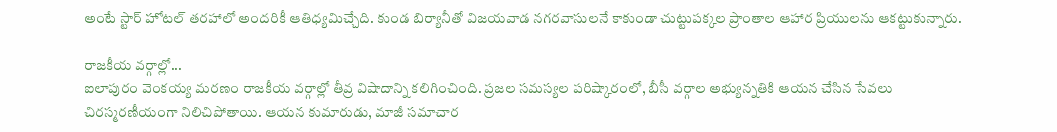అంటే స్టార్ హోటల్ తరహాలో అందరికీ ఆతిధ్యమిచ్చేది. కుండ బిర్యానీతో విజయవాడ నగరవాసులనే కాకుండా చుట్టుపక్కల ప్రాంతాల ఆహార ప్రియులను ఆకట్టుకున్నారు.

రాజకీయ వర్గాల్లో...
ఐలాపురం వెంకయ్య మరణం రాజకీయ వర్గాల్లో తీవ్ర విషాదాన్ని కలిగించింది. ప్రజల సమస్యల పరిష్కారంలో, బీసీ వర్గాల అభ్యున్నతికి ఆయన చేసిన సేవలు చిరస్మరణీయంగా నిలిచిపోతాయి. ఆయన కుమారుడు, మాజీ సమాచార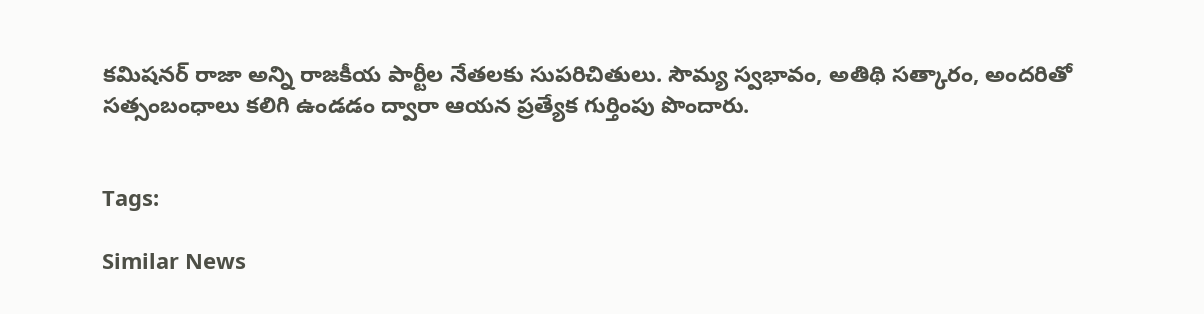కమిషనర్ రాజా అన్ని రాజకీయ పార్టీల నేతలకు సుపరిచితులు. సౌమ్య స్వభావం, అతిథి సత్కారం, అందరితో సత్సంబంధాలు కలిగి ఉండడం ద్వారా ఆయన ప్రత్యేక గుర్తింపు పొందారు.


Tags:

Similar News